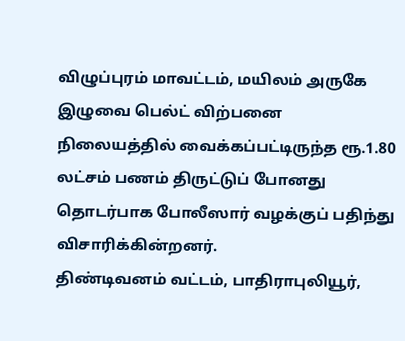விழுப்புரம் மாவட்டம், மயிலம் அருகே இழுவை பெல்ட் விற்பனை நிலையத்தில் வைக்கப்பட்டிருந்த ரூ.1.80 லட்சம் பணம் திருட்டுப் போனது தொடர்பாக போலீஸார் வழக்குப் பதிந்து விசாரிக்கின்றனர்.
திண்டிவனம் வட்டம், பாதிராபுலியூர்,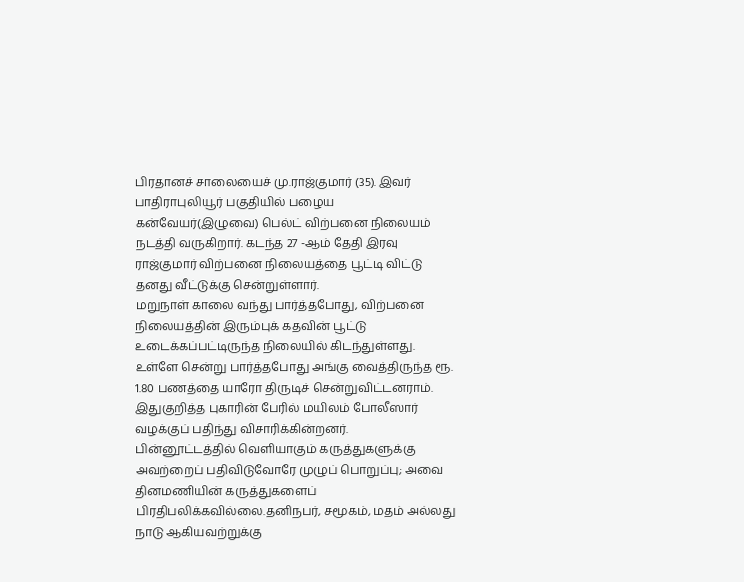பிரதானச் சாலையைச் மு.ராஜ்குமார் (35). இவர் பாதிராபுலியூர் பகுதியில் பழைய கன்வேயர்(இழுவை) பெல்ட் விற்பனை நிலையம் நடத்தி வருகிறார். கடந்த 27 -ஆம் தேதி இரவு ராஜ்குமார் விற்பனை நிலையத்தை பூட்டி விட்டு தனது வீட்டுக்கு சென்றுள்ளார்.
மறுநாள் காலை வந்து பார்த்தபோது, விற்பனை நிலையத்தின் இரும்புக் கதவின் பூட்டு உடைக்கப்பட்டிருந்த நிலையில் கிடந்துள்ளது.
உள்ளே சென்று பார்த்தபோது அங்கு வைத்திருந்த ரூ. 1.80 பணத்தை யாரோ திருடிச் சென்றுவிட்டனராம். இதுகுறித்த புகாரின் பேரில் மயிலம் போலீஸார் வழக்குப் பதிந்து விசாரிக்கின்றனர்.
பின்னூட்டத்தில் வெளியாகும் கருத்துகளுக்கு அவற்றைப் பதிவிடுவோரே முழுப் பொறுப்பு; அவை தினமணியின் கருத்துகளைப் பிரதிபலிக்கவில்லை.தனிநபர், சமூகம், மதம் அல்லது நாடு ஆகியவற்றுக்கு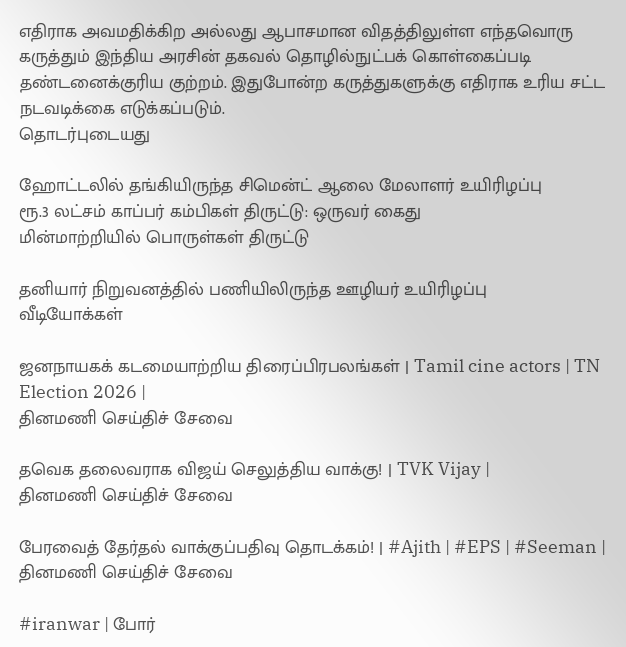எதிராக அவமதிக்கிற அல்லது ஆபாசமான விதத்திலுள்ள எந்தவொரு கருத்தும் இந்திய அரசின் தகவல் தொழில்நுட்பக் கொள்கைப்படி தண்டனைக்குரிய குற்றம். இதுபோன்ற கருத்துகளுக்கு எதிராக உரிய சட்ட நடவடிக்கை எடுக்கப்படும்.
தொடர்புடையது

ஹோட்டலில் தங்கியிருந்த சிமென்ட் ஆலை மேலாளர் உயிரிழப்பு
ரூ.3 லட்சம் காப்பர் கம்பிகள் திருட்டு: ஒருவர் கைது
மின்மாற்றியில் பொருள்கள் திருட்டு

தனியார் நிறுவனத்தில் பணியிலிருந்த ஊழியர் உயிரிழப்பு
வீடியோக்கள்

ஜனநாயகக் கடமையாற்றிய திரைப்பிரபலங்கள் | Tamil cine actors | TN Election 2026 |
தினமணி செய்திச் சேவை

தவெக தலைவராக விஜய் செலுத்திய வாக்கு! | TVK Vijay |
தினமணி செய்திச் சேவை

பேரவைத் தேர்தல் வாக்குப்பதிவு தொடக்கம்! | #Ajith | #EPS | #Seeman |
தினமணி செய்திச் சேவை

#iranwar | போர்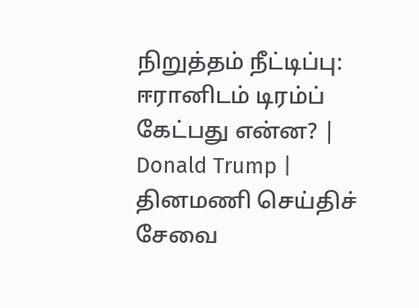நிறுத்தம் நீட்டிப்பு: ஈரானிடம் டிரம்ப் கேட்பது என்ன? | Donald Trump |
தினமணி செய்திச் சேவை